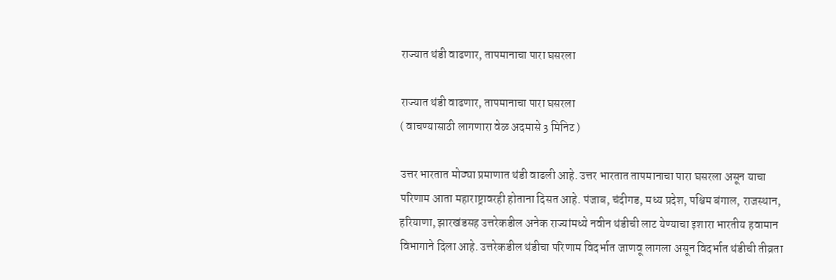राज्यात थंडी वाढणार, तापमानाचा पारा घसरला

राज्यात थंडी वाढणार, तापमानाचा पारा घसरला
( वाचण्यासाठी लागणारा वेळ अदमासे 3 मिनिट )

उत्तर भारतात मोठ्या प्रमाणात थंडी वाढली आहे. उत्तर भारतात तापमानाचा पारा घसरला असून याचा परिणाम आता महाराष्ट्रावरही होताना दिसत आहे. पंजाब, चंदीगड, मध्य प्रदेश, पश्चिम बंगाल, राजस्थान, हरियाणा, झारखंडसह उत्तरेकडील अनेक राज्यांमध्ये नवीन थंडीची लाट येण्याचा इशारा भारतीय हवामान विभागाने दिला आहे. उत्तरेकडील थंडीचा परिणाम विदर्भात जाणवू लागला असून विदर्भात थंडीची तीव्रता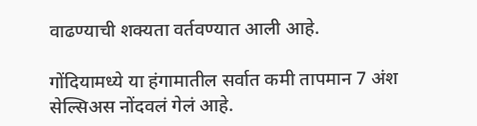वाढण्याची शक्यता वर्तवण्यात आली आहे.

गोंदियामध्ये या हंगामातील सर्वात कमी तापमान 7 अंश सेल्सिअस नोंदवलं गेलं आहे.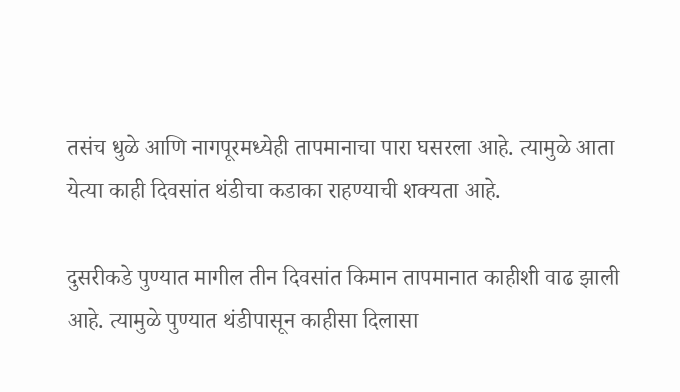तसंच धुळे आणि नागपूरमध्येही तापमानाचा पारा घसरला आहे. त्यामुळे आता येत्या काही दिवसांत थंडीचा कडाका राहण्याची शक्यता आहे.

दुसरीकडे पुण्यात मागील तीन दिवसांत किमान तापमानात काहीशी वाढ झाली आहे. त्यामुळे पुण्यात थंडीपासून काहीसा दिलासा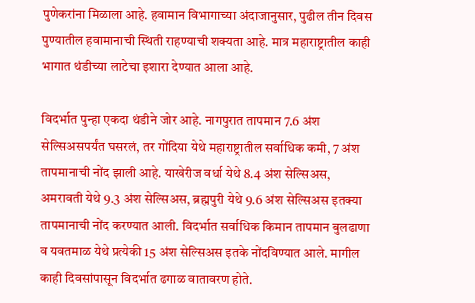पुणेकरांना मिळाला आहे. हवामान विभागाच्या अंदाजानुसार, पुढील तीन दिवस पुण्यातील हवामानाची स्थिती राहण्याची शक्यता आहे. मात्र महाराष्ट्रातील काही भागात थंडीच्या लाटेचा इशारा देण्यात आला आहे.

विदर्भात पुन्हा एकदा थंडीने जोर आहे. नागपुरात तापमान 7.6 अंश सेल्सिअसपर्यंत घसरलं, तर गोंदिया येथे महाराष्ट्रातील सर्वाधिक कमी, 7 अंश तापमानाची नोंद झाली आहे. याखेरीज वर्धा येथे 8.4 अंश सेल्सिअस, अमरावती येथे 9.3 अंश सेल्सिअस, ब्रह्मपुरी येथे 9.6 अंश सेल्सिअस इतक्या तापमानाची नोंद करण्यात आली. विदर्भात सर्वाधिक किमान तापमान बुलढाणा व यवतमाळ येथे प्रत्येकी 15 अंश सेल्सिअस इतके नोंदविण्यात आले. मागील काही दिवसांपासून विदर्भात ढगाळ वातावरण होते.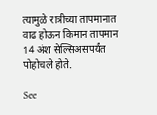त्यामुळे रात्रीच्या तापमानात वाढ होऊन किमान तापमान 14 अंश सेल्सिअसपर्यंत पोहोचले होते.

See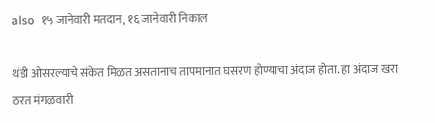also  १५ जानेवारी मतदान, १६ जानेवारी निकाल

थंडी ओसरल्याचे संकेत मिळत असतानाच तापमानात घसरण होण्याचा अंदाज होता. हा अंदाज खरा ठरत मंगळवारी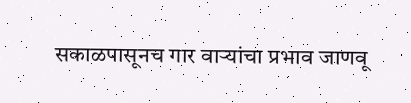सकाळपासूनच गार वाऱ्यांचा प्रभाव जाणवू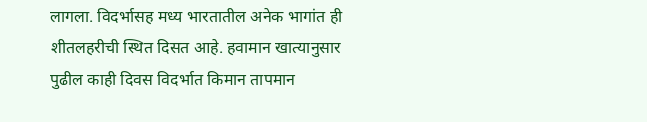लागला. विदर्भासह मध्य भारतातील अनेक भागांत ही शीतलहरीची स्थित दिसत आहे. हवामान खात्यानुसार पुढील काही दिवस विदर्भात किमान तापमान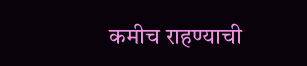कमीच राहण्याची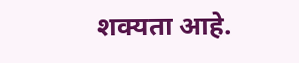शक्यता आहे.